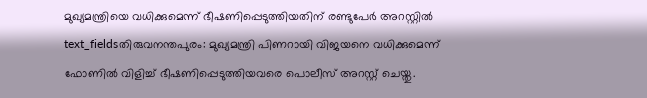മുഖ്യമന്ത്രിയെ വധിക്കുമെന്ന് ഭീഷണിപ്പെടുത്തിയതിന് രണ്ടുപേർ അറസ്റ്റിൽ
text_fieldsതിരുവനന്തപുരം: മുഖ്യമന്ത്രി പിണറായി വിജയനെ വധിക്കുമെന്ന് ഫോണിൽ വിളിച്ച് ഭീഷണിപ്പെടുത്തിയവരെ പൊലീസ് അറസ്റ്റ് ചെയ്തു.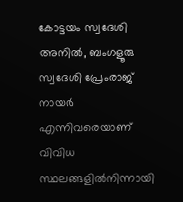കോട്ടയം സ്വദേശി അനിൽ, ബംഗളൂരു സ്വദേശി പ്രേംരാജ് നായർ എന്നിവരെയാണ് വിവിധ സ്ഥലങ്ങളിൽനിന്നായി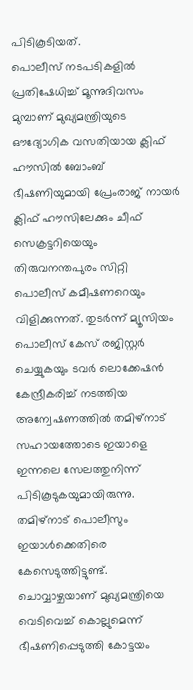പിടികൂടിയത്.
പൊലീസ് നടപടികളിൽ പ്രതിഷേധിച്ച് മൂന്നുദിവസം മുമ്പാണ് മുഖ്യമന്ത്രിയുടെ ഔദ്യോഗിക വസതിയായ ക്ലിഫ് ഹൗസിൽ ബോംബ് ഭീഷണിയുമായി പ്രേംരാജ് നായർ ക്ലിഫ് ഹൗസിലേക്കും ചീഫ് സെക്രട്ടറിയെയും തിരുവനന്തപുരം സിറ്റി പൊലീസ് കമീഷണറെയും വിളിക്കുന്നത്. തുടർന്ന് മ്യൂസിയം പൊലീസ് കേസ് രജിസ്റ്റർ ചെയ്യുകയും ടവർ ലൊക്കേഷൻ കേന്ദ്രീകരിച്ച് നടത്തിയ അന്വേഷണത്തിൽ തമിഴ്നാട് സഹായത്തോടെ ഇയാളെ ഇന്നലെ സേലത്തുനിന്ന് പിടികൂടുകയുമായിരുന്നു. തമിഴ്നാട് പൊലീസും ഇയാൾക്കെതിരെ കേസെടുത്തിട്ടുണ്ട്.
ചൊവ്വാഴ്ചയാണ് മുഖ്യമന്ത്രിയെ വെടിവെച്ച് കൊല്ലുമെന്ന് ഭീഷണിപ്പെടുത്തി കോട്ടയം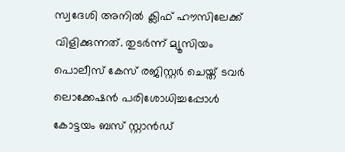സ്വദേശി അനിൽ ക്ലിഫ് ഹൗസിലേക്ക് വിളിക്കുന്നത്. തുടർന്ന് മ്യൂസിയം പൊലീസ് കേസ് രജിസ്റ്റർ ചെയ്ത് ടവർ ലൊക്കേഷൻ പരിശോധിച്ചപ്പോൾ കോട്ടയം ബസ് സ്റ്റാൻഡ്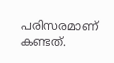പരിസരമാണ് കണ്ടത്.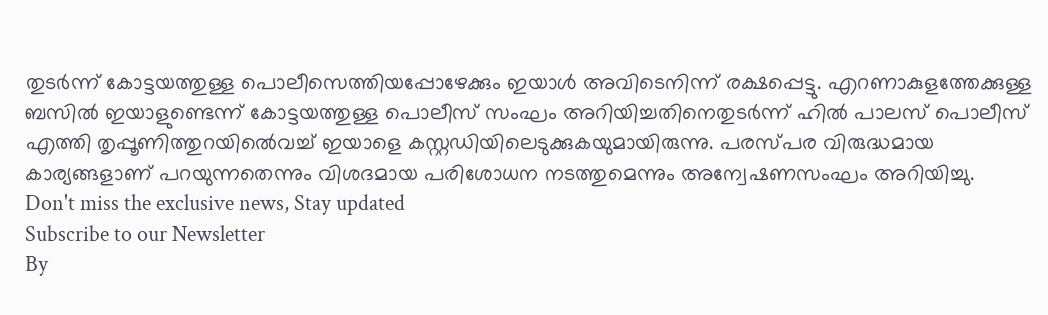തുടർന്ന് കോട്ടയത്തുള്ള പൊലീസെത്തിയപ്പോഴേക്കും ഇയാൾ അവിടെനിന്ന് രക്ഷപ്പെട്ടു. എറണാകുളത്തേക്കുള്ള ബസിൽ ഇയാളുണ്ടെന്ന് കോട്ടയത്തുള്ള പൊലീസ് സംഘം അറിയിച്ചതിനെതുടർന്ന് ഹിൽ പാലസ് പൊലീസ് എത്തി തൃപ്പൂണിത്തുറയിൽെവച്ച് ഇയാളെ കസ്റ്റഡിയിലെടുക്കുകയുമായിരുന്നു. പരസ്പര വിരുദ്ധമായ കാര്യങ്ങളാണ് പറയുന്നതെന്നും വിശദമായ പരിശോധന നടത്തുമെന്നും അന്വേഷണസംഘം അറിയിച്ചു.
Don't miss the exclusive news, Stay updated
Subscribe to our Newsletter
By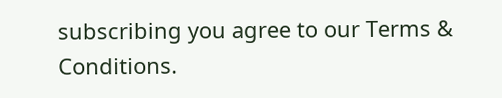subscribing you agree to our Terms & Conditions.